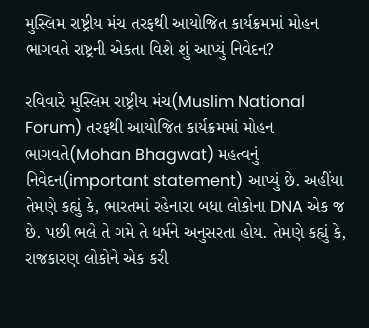મુસ્લિમ રાષ્ટ્રીય મંચ તરફથી આયોજિત કાર્યક્રમમાં મોહન ભાગવતે રાષ્ટ્રની એકતા વિશે શું આપ્યું નિવેદન?

રવિવારે મુસ્લિમ રાષ્ટ્રીય મંચ(Muslim National Forum) તરફથી આયોજિત કાર્યક્રમમાં મોહન ભાગવતે(Mohan Bhagwat) મહત્વનું નિવેદન(important statement) આપ્યું છે. અહીંયા તેમણે કહ્યું કે, ભારતમાં રહેનારા બધા લોકોના DNA એક જ છે. પછી ભલે તે ગમે તે ધર્મને અનુસરતા હોય. તેમણે કહ્યું કે, રાજકારણ લોકોને એક કરી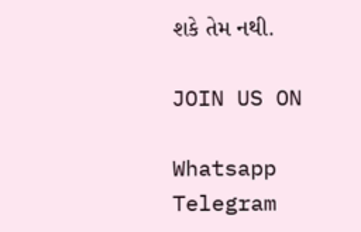શકે તેમ નથી.

JOIN US ON

Whatsapp
Telegram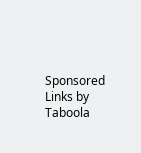Sponsored Links by Taboola